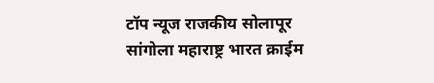टॉप न्यूज राजकीय सोलापूर सांगोला महाराष्ट्र भारत क्राईम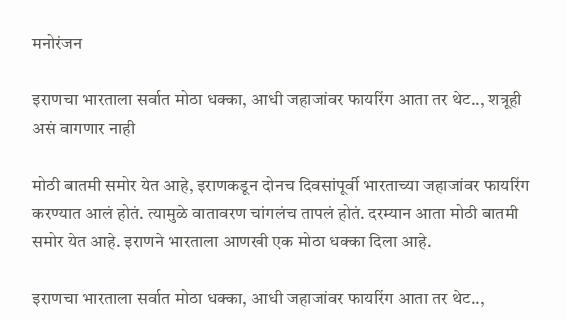मनोरंजन

इराणचा भारताला सर्वात मोठा धक्का, आधी जहाजांवर फायरिंग आता तर थेट.., शत्रूही असं वागणार नाही

मोठी बातमी समोर येत आहे, इराणकडून दोनच दिवसांपूर्वी भारताच्या जहाजांवर फायरिंग करण्यात आलं होतं. त्यामुळे वातावरण चांगलंच तापलं होतं. दरम्यान आता मोठी बातमी समोर येत आहे. इराणने भारताला आणखी एक मोठा धक्का दिला आहे.

इराणचा भारताला सर्वात मोठा धक्का, आधी जहाजांवर फायरिंग आता तर थेट..,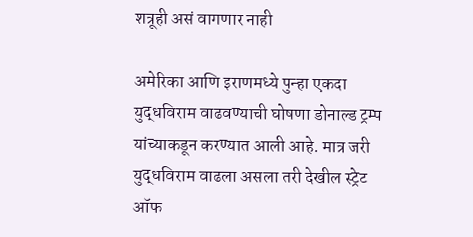शत्रूही असं वागणार नाही

अमेरिका आणि इराणमध्ये पुन्हा एकदा युद्धविराम वाढवण्याची घोषणा डोनाल्ड ट्रम्प यांच्याकडून करण्यात आली आहे. मात्र जरी युद्धविराम वाढला असला तरी देखील स्ट्रेट ऑफ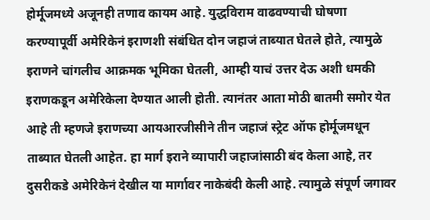होर्मूजमध्ये अजूनही तणाव कायम आहे. युद्धविराम वाढवण्याची घोषणा करण्यापूर्वी अमेरिकेनं इराणशी संबंधित दोन जहाजं ताब्यात घेतले होते, त्यामुळे इराणने चांगलीच आक्रमक भूमिका घेतली, आम्ही याचं उत्तर देऊ अशी धमकी इराणकडून अमेरिकेला देण्यात आली होती. त्यानंतर आता मोठी बातमी समोर येत आहे ती म्हणजे इराणच्या आयआरजीसीने तीन जहाजं स्ट्रेट ऑफ होर्मूजमधून ताब्यात घेतली आहेत. हा मार्ग इराने व्यापारी जहाजांसाठी बंद केला आहे, तर दुसरीकडे अमेरिकेनं देखील या मार्गावर नाकेबंदी केली आहे. त्यामुळे संपूर्ण जगावर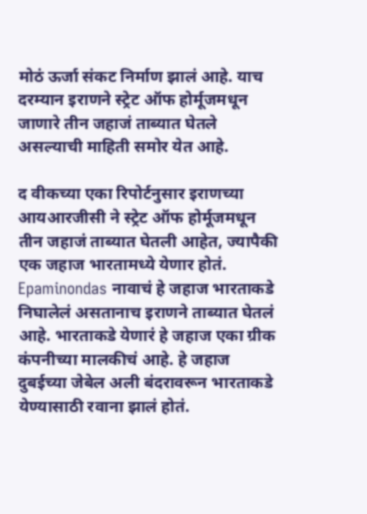मोठं ऊर्जा संकट निर्माण झालं आहे. याच दरम्यान इराणने स्ट्रेट ऑफ होर्मूजमधून जाणारे तीन जहाजं ताब्यात घेतले असल्याची माहिती समोर येत आहे.

द वीकच्या एका रिपोर्टनुसार इराणच्या आयआरजीसी ने स्ट्रेट ऑफ होर्मूजमधून तीन जहाजं ताब्यात घेतली आहेत, ज्यापैकी एक जहाज भारतामध्ये येणार होतं. Epaminondas नावाचं हे जहाज भारताकडे निघालेलं असतानाच इराणने ताब्यात घेतलं आहे. भारताकडे येणारं हे जहाज एका ग्रीक कंपनीच्या मालकीचं आहे. हे जहाज दुबईच्या जेबेल अली बंदरावरून भारताकडे येण्यासाठी रवाना झालं होतं.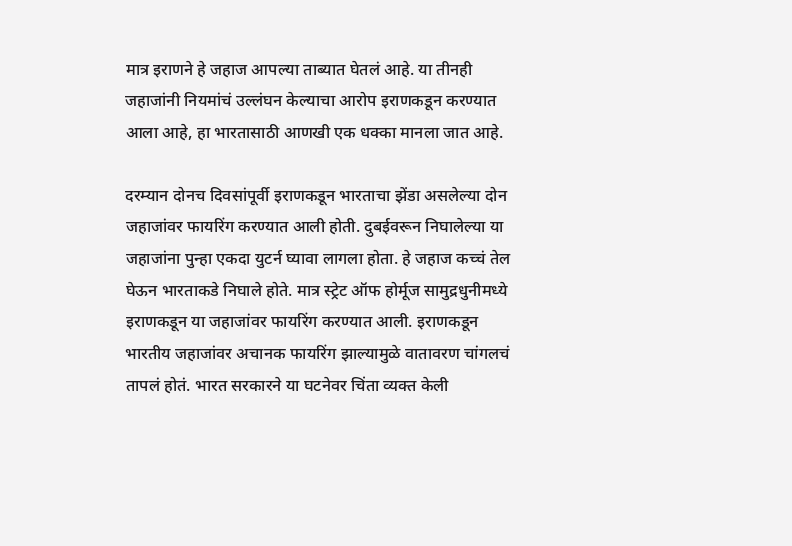मात्र इराणने हे जहाज आपल्या ताब्यात घेतलं आहे. या तीनही जहाजांनी नियमांचं उल्लंघन केल्याचा आरोप इराणकडून करण्यात आला आहे, हा भारतासाठी आणखी एक धक्का मानला जात आहे.

दरम्यान दोनच दिवसांपूर्वी इराणकडून भारताचा झेंडा असलेल्या दोन जहाजांवर फायरिंग करण्यात आली होती. दुबईवरून निघालेल्या या जहाजांना पुन्हा एकदा युटर्न घ्यावा लागला होता. हे जहाज कच्चं तेल घेऊन भारताकडे निघाले होते. मात्र स्ट्रेट ऑफ होर्मूज सामुद्रधुनीमध्ये इराणकडून या जहाजांवर फायरिंग करण्यात आली. इराणकडून भारतीय जहाजांवर अचानक फायरिंग झाल्यामुळे वातावरण चांगलचं तापलं होतं. भारत सरकारने या घटनेवर चिंता व्यक्त केली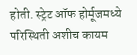होती. स्ट्रेट ऑफ होर्मूजमध्ये परिस्थिती अशीच कायम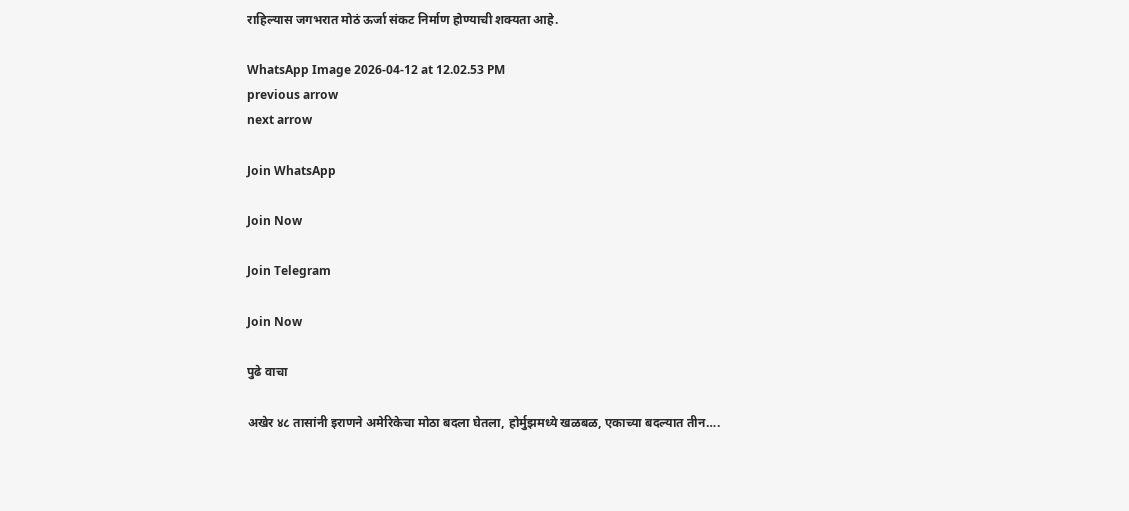राहिल्यास जगभरात मोठं ऊर्जा संकट निर्माण होण्याची शक्यता आहे.

WhatsApp Image 2026-04-12 at 12.02.53 PM
previous arrow
next arrow

Join WhatsApp

Join Now

Join Telegram

Join Now

पुढे वाचा

अखेर ४८ तासांनी इराणने अमेरिकेचा मोठा बदला घेतला, होर्मुझमध्ये खळबळ, एकाच्या बदल्यात तीन….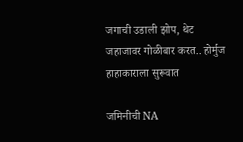जगाची उडाली झोप, थेट जहाजावर गोळीबार करत.. होर्मुज हाहाकाराला सुरूवात

जमिनीची NA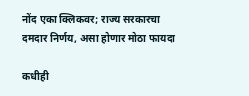नोंद एका क्लिकवर; राज्य सरकारचा दमदार निर्णय, असा होणार मोठा फायदा

कधीही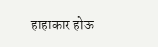हाहाकार होऊ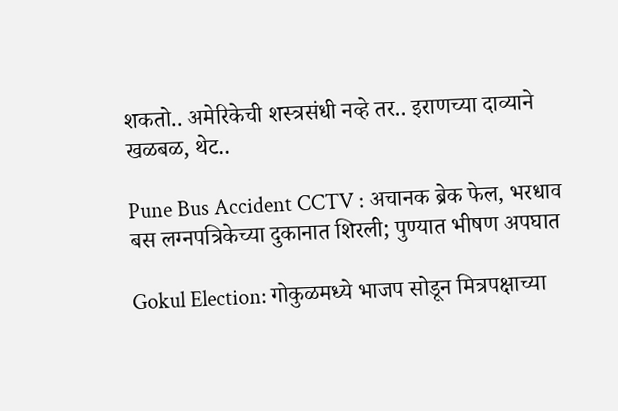शकतो.. अमेरिकेची शस्त्रसंधी नव्हे तर.. इराणच्या दाव्याने खळबळ, थेट..

Pune Bus Accident CCTV : अचानक ब्रेक फेल, भरधाव बस लग्नपत्रिकेच्या दुकानात शिरली; पुण्यात भीषण अपघात

Gokul Election: गोकुळमध्ये भाजप सोडून मित्रपक्षाच्या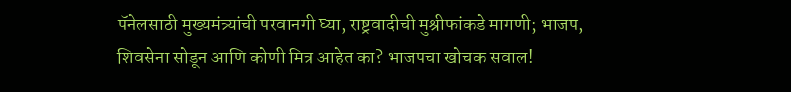पॅनेलसाठी मुख्यमंत्र्यांची परवानगी घ्या, राष्ट्रवादीची मुश्रीफांकडे मागणी; भाजप, शिवसेना सोडून आणि कोणी मित्र आहेत का? भाजपचा खोचक सवाल!